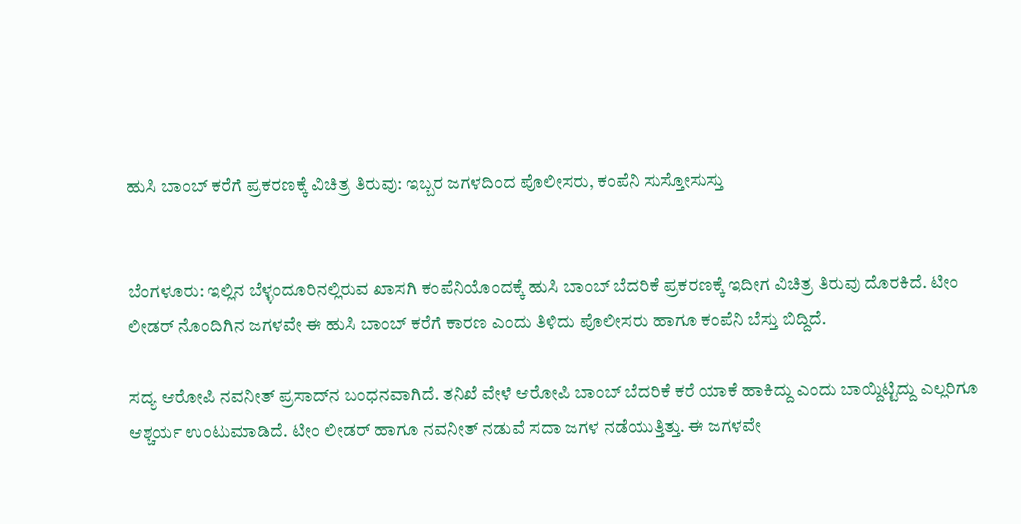ಹುಸಿ ಬಾಂಬ್ ಕರೆಗೆ ಪ್ರಕರಣಕ್ಕೆ ವಿಚಿತ್ರ ತಿರುವು: ಇಬ್ಬರ ಜಗಳದಿಂದ ಪೊಲೀಸರು, ಕಂಪೆನಿ ಸುಸ್ತೋಸುಸ್ತು


ಬೆಂಗಳೂರು: ಇಲ್ಲಿನ ಬೆಳ್ಳಂದೂರಿನಲ್ಲಿರುವ ಖಾಸಗಿ ಕಂಪೆನಿಯೊಂದಕ್ಕೆ ಹುಸಿ ಬಾಂಬ್ ಬೆದರಿಕೆ ಪ್ರಕರಣಕ್ಕೆ ಇದೀಗ ವಿಚಿತ್ರ ತಿರುವು ದೊರಕಿದೆ. ಟೀಂ ಲೀಡರ್ ನೊಂದಿಗಿನ ಜಗಳವೇ ಈ ಹುಸಿ ಬಾಂಬ್ ಕರೆಗೆ ಕಾರಣ ಎಂದು ತಿಳಿದು ಪೊಲೀಸರು ಹಾಗೂ ಕಂಪೆನಿ ಬೆಸ್ತು ಬಿದ್ದಿದೆ.

ಸದ್ಯ ಆರೋಪಿ ನವನೀತ್ ಪ್ರಸಾದ್‌ನ ಬಂಧನವಾಗಿದೆ. ತನಿಖೆ ವೇಳೆ ಆರೋಪಿ ಬಾಂಬ್ ಬೆದರಿಕೆ ಕರೆ ಯಾಕೆ ಹಾಕಿದ್ದು ಎಂದು ಬಾಯ್ದಿಟ್ಟಿದ್ದು ಎಲ್ಲರಿಗೂ ಆಶ್ಚರ್ಯ ಉಂಟುಮಾಡಿದೆ. ಟೀಂ ಲೀಡರ್ ಹಾಗೂ ನವನೀತ್‌ ನಡುವೆ ಸದಾ ಜಗಳ ನಡೆಯುತ್ತಿತ್ತು. ಈ ಜಗಳವೇ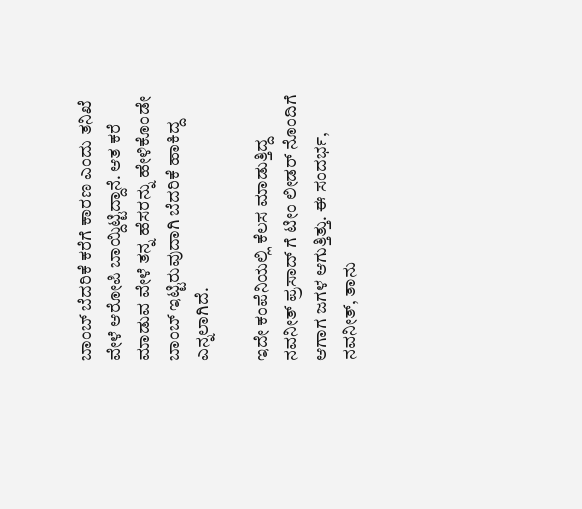ಬಾಂಬ್ ಬೆದರಿಕೆ ಕರೆಗೆ ಕಾರಣ ಎಂದು ತನಿಖೆ ವೇಳೆ ಆರೋಪಿ ಬಾಯ್ದಿಟ್ಟಿದ್ದಾನೆ. ಆತ ಕರೆ ಮಾಡುವ ವೇಳೆ ತನ್ನ ಹೆಸರನ್ನು ಹೇಳಿಕೊಂಡೇ ಬಾಂಬ್ ಇಟ್ಟಿರುವುದಾಗಿ ಬೆದರಿಕೆ ಹಾಕಿದ್ದ ಎನ್ನಲಾಗಿದೆ.

ಇದೇ ಕಂಪೆನಿಯಲ್ಲಿ ಕೆಲಸ ಮಾಡುತ್ತಿದ್ದ ನವನೀತ್ ಪ್ರಸಾದ್ ಗೆ ಟೀಂ ಲೀಡರ್ ನೊಂದಿಗೆ ಆಗಾಗ ಜಗಳ ಆಗುತ್ತಿತ್ತು. ಈ ಸಂದರ್ಭ, ನವನೀತ್, ತಾನು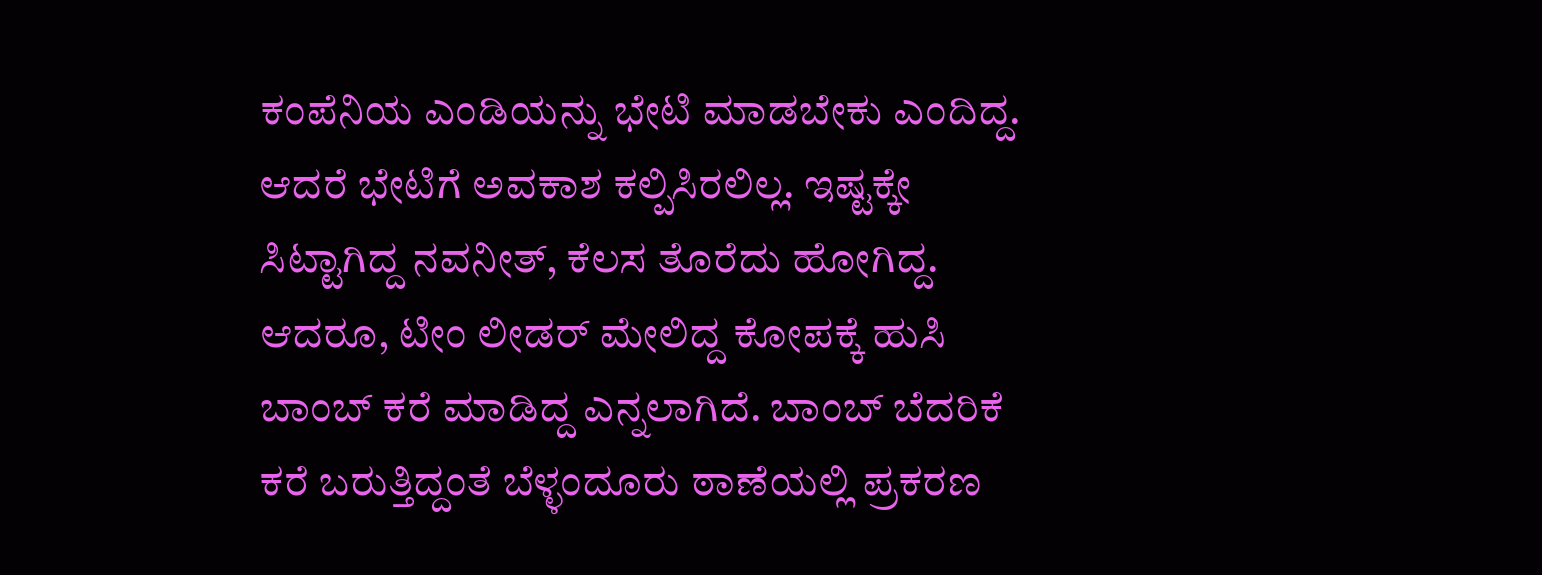ಕಂಪೆನಿಯ ಎಂಡಿಯನ್ನು ಭೇಟಿ ಮಾಡಬೇಕು ಎಂದಿದ್ದ. ಆದರೆ ಭೇಟಿಗೆ ಅವಕಾಶ ಕಲ್ಪಿಸಿರಲಿಲ್ಲ. ಇಷ್ಟಕ್ಕೇ ಸಿಟ್ಟಾಗಿದ್ದ ನವನೀತ್, ಕೆಲಸ ತೊರೆದು ಹೋಗಿದ್ದ. ಆದರೂ, ಟೀಂ ಲೀಡರ್ ಮೇಲಿದ್ದ ಕೋಪಕ್ಕೆ ಹುಸಿ ಬಾಂಬ್ ಕರೆ ಮಾಡಿದ್ದ ಎನ್ನಲಾಗಿದೆ. ಬಾಂಬ್ ಬೆದರಿಕೆ ಕರೆ ಬರುತ್ತಿದ್ದಂತೆ ಬೆಳ್ಳಂದೂರು ಠಾಣೆಯಲ್ಲಿ ಪ್ರಕರಣ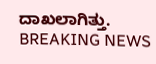ದಾಖಲಾಗಿತ್ತು.
BREAKING NEWS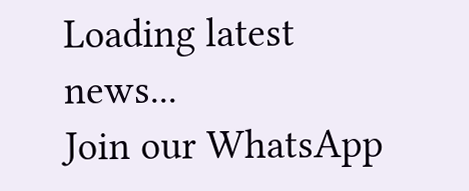Loading latest news...
Join our WhatsApp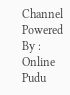Channel Powered By : Online Pudu